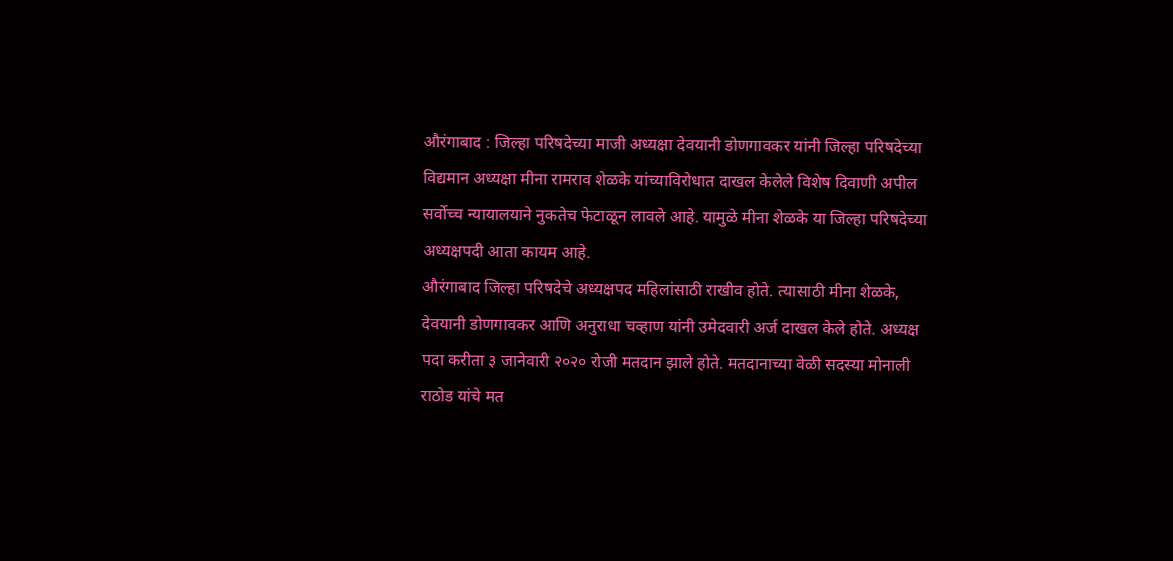औरंगाबाद : जिल्हा परिषदेच्या माजी अध्यक्षा देवयानी डोणगावकर यांनी जिल्हा परिषदेच्या विद्यमान अध्यक्षा मीना रामराव शेळके यांच्याविरोधात दाखल केलेले विशेष दिवाणी अपील सर्वोच्च न्यायालयाने नुकतेच फेटाळून लावले आहे. यामुळे मीना शेळके या जिल्हा परिषदेच्या अध्यक्षपदी आता कायम आहे.
औरंगाबाद जिल्हा परिषदेचे अध्यक्षपद महिलांसाठी राखीव होते. त्यासाठी मीना शेळके, देवयानी डोणगावकर आणि अनुराधा चव्हाण यांनी उमेदवारी अर्ज दाखल केले होते. अध्यक्ष पदा करीता ३ जानेवारी २०२० रोजी मतदान झाले होते. मतदानाच्या वेळी सदस्या मोनाली राठोड यांचे मत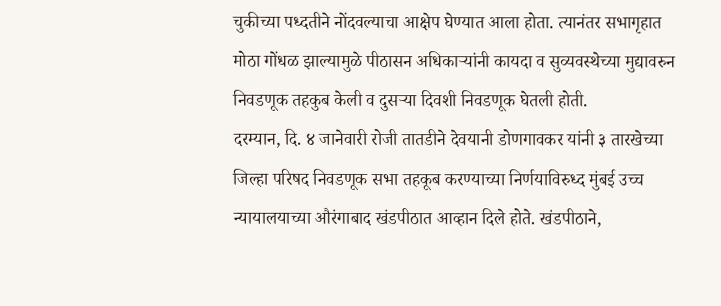चुकीच्या पध्दतीने नोंदवल्याचा आक्षेप घेण्यात आला होता. त्यानंतर सभागृहात मोठा गोंधळ झाल्यामुळे पीठासन अधिकाऱ्यांनी कायदा व सुव्यवस्थेच्या मुद्यावरुन निवडणूक तहकुब केली व दुसऱ्या दिवशी निवडणूक घेतली होती.
दरम्यान, दि. ४ जानेवारी रोजी तातडीने देवयानी डोणगावकर यांनी ३ तारखेच्या जिल्हा परिषद निवडणूक सभा तहकूब करण्याच्या निर्णयाविरुध्द मुंबई उच्च न्यायालयाच्या औरंगाबाद खंडपीठात आव्हान दिले होते. खंडपीठाने,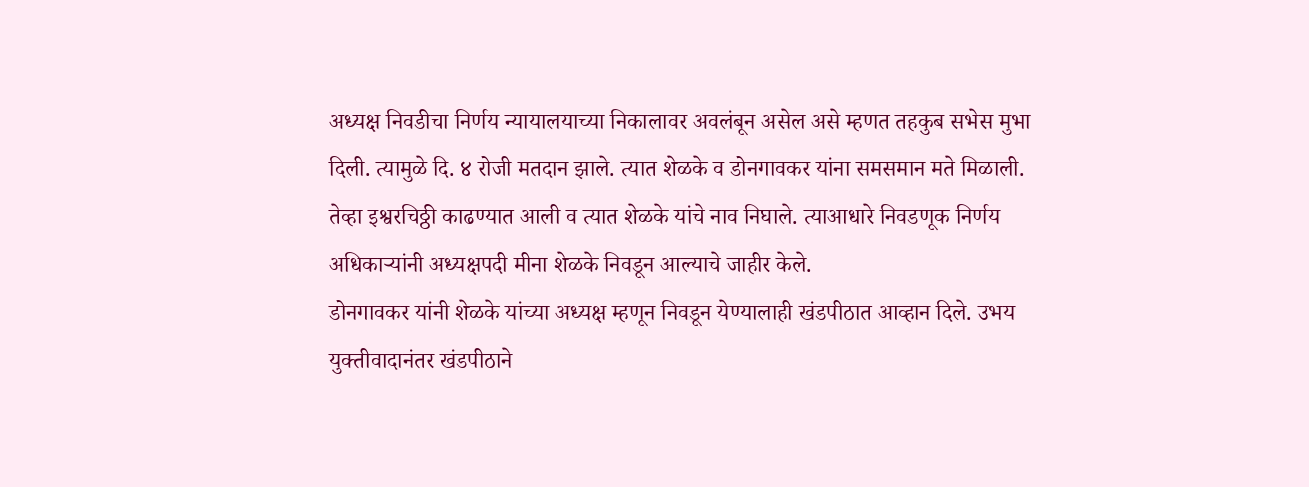अध्यक्ष निवडीचा निर्णय न्यायालयाच्या निकालावर अवलंबून असेल असे म्हणत तहकुब सभेस मुभा दिली. त्यामुळे दि. ४ रोजी मतदान झाले. त्यात शेळके व डोनगावकर यांना समसमान मते मिळाली. तेव्हा इश्वरचिठ्ठी काढण्यात आली व त्यात शेळके यांचे नाव निघाले. त्याआधारे निवडणूक निर्णय अधिकाऱ्यांनी अध्यक्षपदी मीना शेळके निवडून आल्याचे जाहीर केले.
डोनगावकर यांनी शेळके यांच्या अध्यक्ष म्हणून निवडून येण्यालाही खंडपीठात आव्हान दिले. उभय युक्तीवादानंतर खंडपीठाने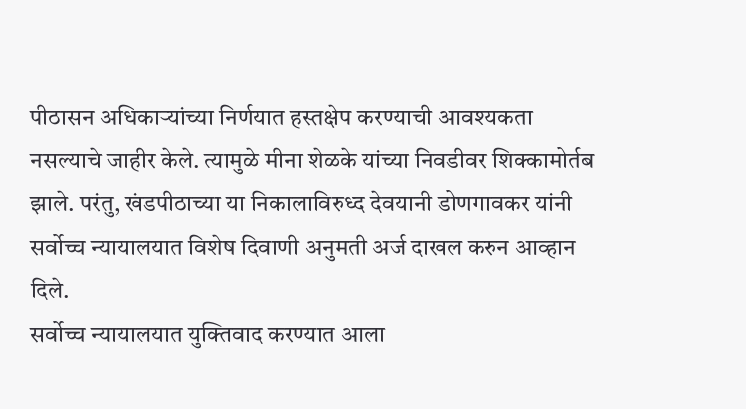पीठासन अधिकाऱ्यांच्या निर्णयात हस्तक्षेप करण्याची आवश्यकता नसल्याचे जाहीर केले. त्यामुळे मीना शेळके यांच्या निवडीवर शिक्कामोर्तब झाले. परंतु, खंडपीठाच्या या निकालाविरुध्द देवयानी डोणगावकर यांनी सर्वोच्च न्यायालयात विशेष दिवाणी अनुमती अर्ज दाखल करुन आव्हान दिले.
सर्वोच्च न्यायालयात युक्तिवाद करण्यात आला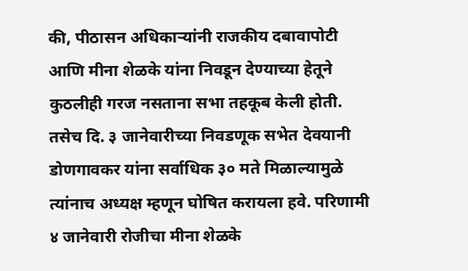की, पीठासन अधिकाऱ्यांनी राजकीय दबावापोटी आणि मीना शेळके यांना निवडून देण्याच्या हेतूने कुठलीही गरज नसताना सभा तहकूब केली होती. तसेच दि. ३ जानेवारीच्या निवडणूक सभेत देवयानी डोणगावकर यांना सर्वाधिक ३० मते मिळाल्यामुळे त्यांनाच अध्यक्ष म्हणून घोषित करायला हवे. परिणामी ४ जानेवारी रोजीचा मीना शेळके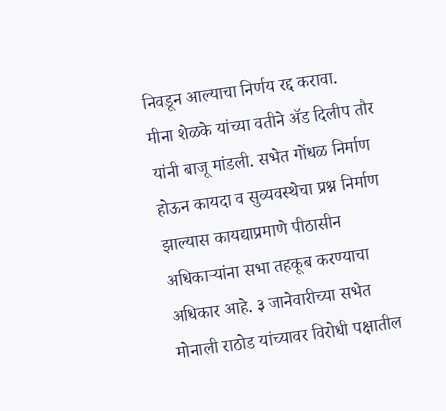निवडून आल्याचा निर्णय रद्द करावा.
मीना शेळके यांच्या वतीने ॲड दिलीप तौर यांनी बाजू मांडली. सभेत गोंधळ निर्माण होऊन कायदा व सुव्यवस्थेचा प्रश्न निर्माण झाल्यास कायद्याप्रमाणे पीठासीन अधिकाऱ्यांना सभा तहकूब करण्याचा अधिकार आहे. ३ जानेवारीच्या सभेत मोनाली राठोड यांच्यावर विरोधी पक्षातील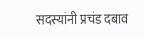सदस्यांनी प्रचंड दबाव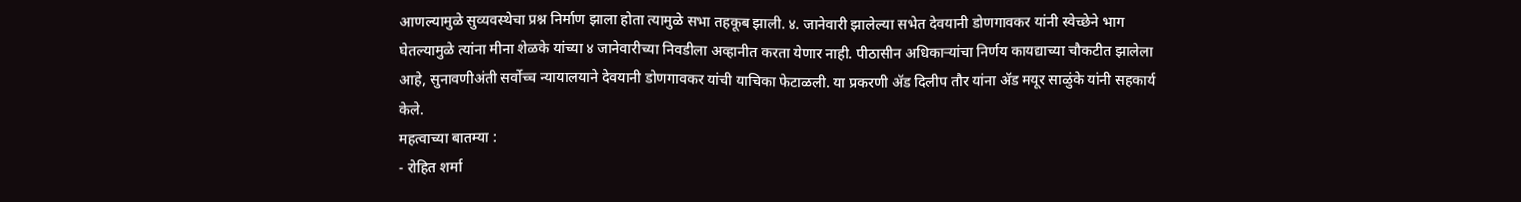आणल्यामुळे सुव्यवस्थेचा प्रश्न निर्माण झाला होता त्यामुळे सभा तहकूब झाली. ४. जानेवारी झालेल्या सभेत देवयानी डोणगावकर यांनी स्वेच्छेने भाग घेतल्यामुळे त्यांना मीना शेळके यांच्या ४ जानेवारीच्या निवडीला अव्हानीत करता येणार नाही. पीठासीन अधिकाऱ्यांचा निर्णय कायद्याच्या चौकटीत झालेला आहे, सुनावणीअंती सर्वोच्च न्यायालयाने देवयानी डोणगावकर यांची याचिका फेटाळली. या प्रकरणी ॲड दिलीप तौर यांना ॲड मयूर साळुंके यांनी सहकार्य केले.
महत्वाच्या बातम्या :
- रोहित शर्मा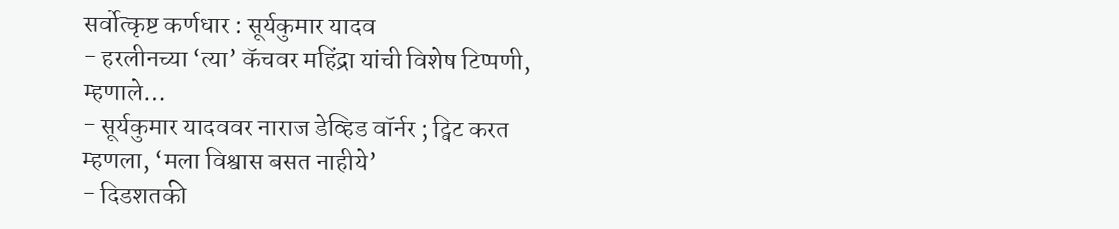सर्वोत्कृष्ट कर्णधार : सूर्यकुमार यादव
- हरलीनच्या ‘त्या’ कॅचवर महिंद्रा यांची विशेष टिप्पणी, म्हणाले…
- सूर्यकुमार यादववर नाराज डेव्हिड वॉर्नर ; ट्विट करत म्हणला, ‘मला विश्वास बसत नाहीये’
- दिडशतकी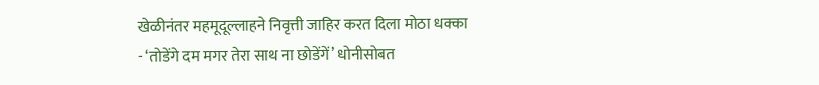खेळीनंतर महमूदूल्लाहने निवृत्ती जाहिर करत दिला मोठा धक्का
- ‘तोडेंगे दम मगर तेरा साथ ना छोडेंगें’ धोनीसोबत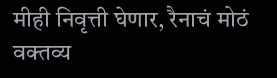मीही निवृत्ती घेणार, रैनाचं मोठं वक्तव्य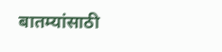बातम्यांसाठी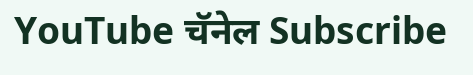YouTube चॅनेल Subscribe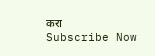करा
Subscribe Now